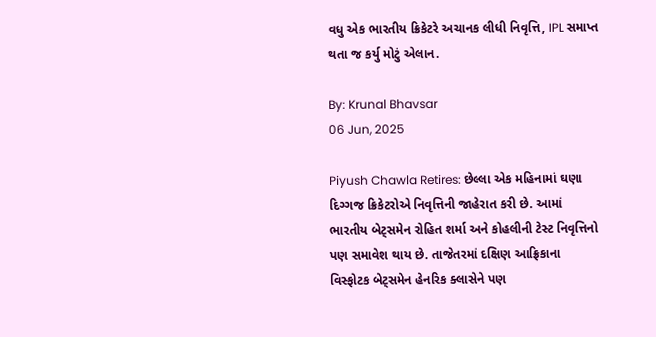વધુ એક ભારતીય ક્રિકેટરે અચાનક લીધી નિવૃત્તિ, IPL સમાપ્ત થતા જ કર્યુ મોટું એલાન.

By: Krunal Bhavsar
06 Jun, 2025

Piyush Chawla Retires: છેલ્લા એક મહિનામાં ઘણા દિગ્ગજ ક્રિકેટરોએ નિવૃત્તિની જાહેરાત કરી છે. આમાં ભારતીય બેટ્સમેન રોહિત શર્મા અને કોહલીની ટેસ્ટ નિવૃત્તિનો પણ સમાવેશ થાય છે. તાજેતરમાં દક્ષિણ આફ્રિકાના વિસ્ફોટક બેટ્સમેન હેનરિક ક્લાસેને પણ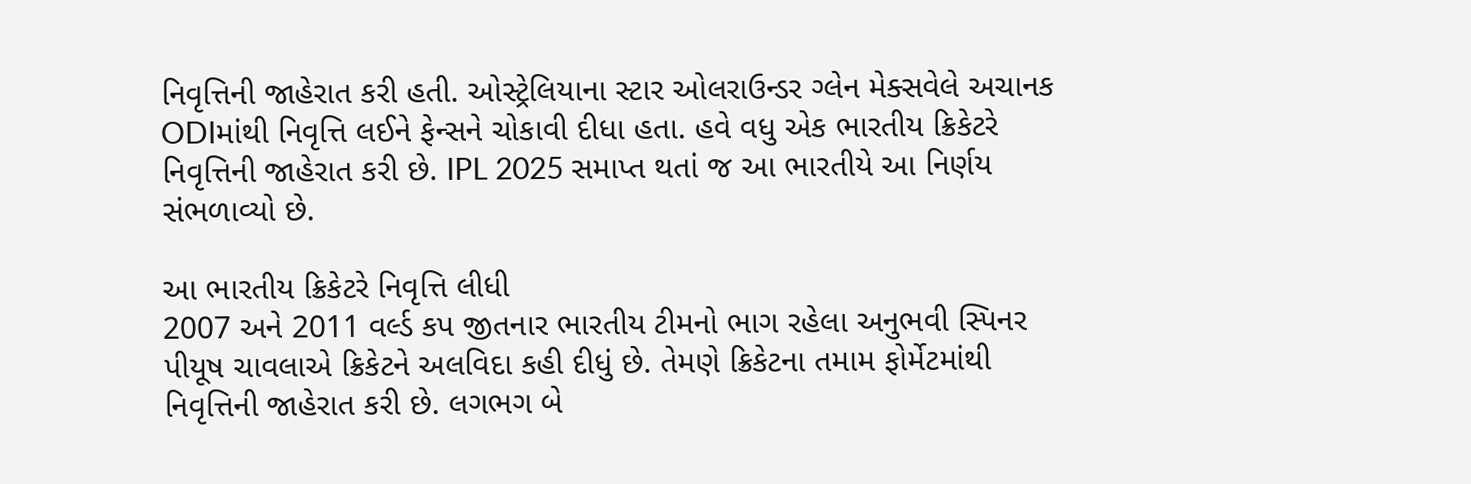નિવૃત્તિની જાહેરાત કરી હતી. ઓસ્ટ્રેલિયાના સ્ટાર ઓલરાઉન્ડર ગ્લેન મેક્સવેલે અચાનક ODIમાંથી નિવૃત્તિ લઈને ફેન્સને ચોકાવી દીધા હતા. હવે વધુ એક ભારતીય ક્રિકેટરે નિવૃત્તિની જાહેરાત કરી છે. IPL 2025 સમાપ્ત થતાં જ આ ભારતીયે આ નિર્ણય સંભળાવ્યો છે.

આ ભારતીય ક્રિકેટરે નિવૃત્તિ લીધી
2007 અને 2011 વર્લ્ડ કપ જીતનાર ભારતીય ટીમનો ભાગ રહેલા અનુભવી સ્પિનર પીયૂષ ચાવલાએ ક્રિકેટને અલવિદા કહી દીધું છે. તેમણે ક્રિકેટના તમામ ફોર્મેટમાંથી નિવૃત્તિની જાહેરાત કરી છે. લગભગ બે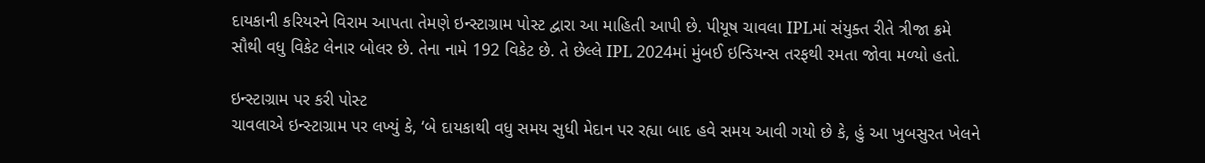દાયકાની કરિયરને વિરામ આપતા તેમણે ઇન્સ્ટાગ્રામ પોસ્ટ દ્વારા આ માહિતી આપી છે. પીયૂષ ચાવલા IPLમાં સંયુક્ત રીતે ત્રીજા ક્રમે સૌથી વધુ વિકેટ લેનાર બોલર છે. તેના નામે 192 વિકેટ છે. તે છેલ્લે IPL 2024માં મુંબઈ ઇન્ડિયન્સ તરફથી રમતા જોવા મળ્યો હતો.

ઇન્સ્ટાગ્રામ પર કરી પોસ્ટ
ચાવલાએ ઇન્સ્ટાગ્રામ પર લખ્યું કે, ‘બે દાયકાથી વધુ સમય સુધી મેદાન પર રહ્યા બાદ હવે સમય આવી ગયો છે કે, હું આ ખુબસુરત ખેલને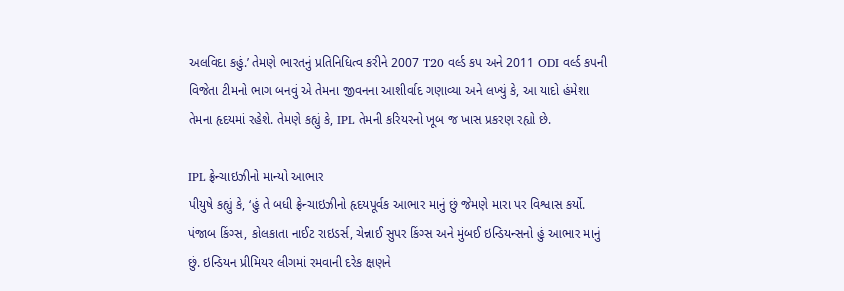અલવિદા કહું.’ તેમણે ભારતનું પ્રતિનિધિત્વ કરીને 2007 T20 વર્લ્ડ કપ અને 2011 ODI વર્લ્ડ કપની વિજેતા ટીમનો ભાગ બનવું એ તેમના જીવનના આશીર્વાદ ગણાવ્યા અને લખ્યું કે, આ યાદો હંમેશા તેમના હૃદયમાં રહેશે. તેમણે કહ્યું કે, IPL તેમની કરિયરનો ખૂબ જ ખાસ પ્રકરણ રહ્યો છે.

IPL ફ્રેન્ચાઇઝીનો માન્યો આભાર
પીયુષે કહ્યું કે, ‘હું તે બધી ફ્રેન્ચાઇઝીનો હૃદયપૂર્વક આભાર માનું છું જેમણે મારા પર વિશ્વાસ કર્યો. પંજાબ કિંગ્સ, કોલકાતા નાઈટ રાઇડર્સ, ચેન્નાઈ સુપર કિંગ્સ અને મુંબઈ ઇન્ડિયન્સનો હું આભાર માનું છું. ઇન્ડિયન પ્રીમિયર લીગમાં રમવાની દરેક ક્ષણને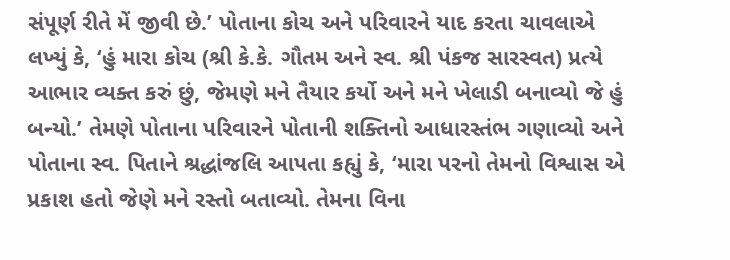સંપૂર્ણ રીતે મેં જીવી છે.’ પોતાના કોચ અને પરિવારને યાદ કરતા ચાવલાએ લખ્યું કે, ‘હું મારા કોચ (શ્રી કે.કે. ગૌતમ અને સ્વ. શ્રી પંકજ સારસ્વત) પ્રત્યે આભાર વ્યક્ત કરું છું, જેમણે મને તૈયાર કર્યો અને મને ખેલાડી બનાવ્યો જે હું બન્યો.’ તેમણે પોતાના પરિવારને પોતાની શક્તિનો આધારસ્તંભ ગણાવ્યો અને પોતાના સ્વ. પિતાને શ્રદ્ધાંજલિ આપતા કહ્યું કે, ‘મારા પરનો તેમનો વિશ્વાસ એ પ્રકાશ હતો જેણે મને રસ્તો બતાવ્યો. તેમના વિના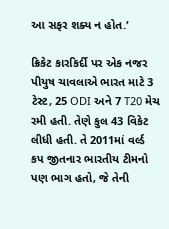આ સફર શક્ય ન હોત.’

ક્રિકેટ કારકિર્દી પર એક નજર
પીયુષ ચાવલાએ ભારત માટે 3 ટેસ્ટ, 25 ODI અને 7 T20 મેચ રમી હતી. તેણે કુલ 43 વિકેટ લીધી હતી. તે 2011માં વર્લ્ડ કપ જીતનાર ભારતીય ટીમનો પણ ભાગ હતો, જે તેની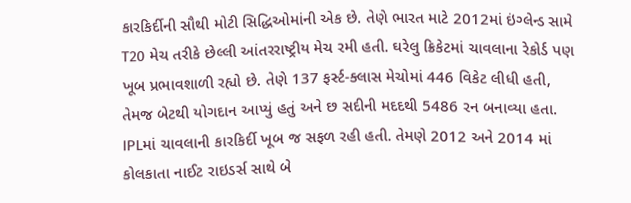કારકિર્દીની સૌથી મોટી સિદ્ધિઓમાંની એક છે. તેણે ભારત માટે 2012માં ઇંગ્લેન્ડ સામે T20 મેચ તરીકે છેલ્લી આંતરરાષ્ટ્રીય મેચ રમી હતી. ઘરેલુ ક્રિકેટમાં ચાવલાના રેકોર્ડ પણ ખૂબ પ્રભાવશાળી રહ્યો છે. તેણે 137 ફર્સ્ટ-ક્લાસ મેચોમાં 446 વિકેટ લીધી હતી, તેમજ બેટથી યોગદાન આપ્યું હતું અને છ સદીની મદદથી 5486 રન બનાવ્યા હતા. IPLમાં ચાવલાની કારકિર્દી ખૂબ જ સફળ રહી હતી. તેમણે 2012 અને 2014 માં કોલકાતા નાઈટ રાઇડર્સ સાથે બે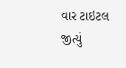વાર ટાઇટલ જીત્યું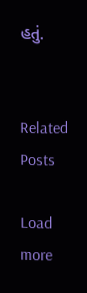હતું.


Related Posts

Load more